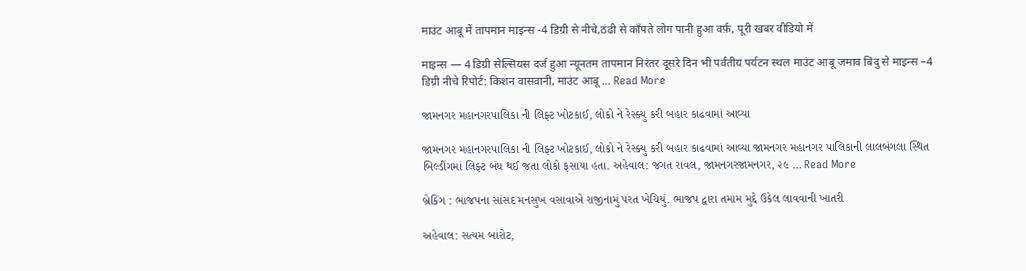माउंट आबू में तापमान माइन्स -4 डिग्री से नीचे,ठंढी से काँपते लोग पानी हुआ वर्फ़, पूरी खबर वीडियो में

माइन्स — 4 डिग्री सेल्सियस दर्ज हुआ न्यूनतम तापमान निरंतर दूसरे दिन भी पर्वतीय पर्यटन स्थल माउंट आबू जमाव बिंदु से माइन्स –4 डिग्री नीचे रिपोर्ट: किशन वासवानी, माउंट आबू … Read More

જામનગર મહાનગરપાલિકા ની લિફ્ટ ખોટકાઈ, લોકો ને રેસ્ક્યુ કરી બહાર કાઢવામાં આવ્યા

જામનગર મહાનગરપાલિકા ની લિફ્ટ ખોટકાઈ, લોકો ને રેસ્ક્યુ કરી બહાર કાઢવામાં આવ્યા જામનગર મહાનગર પાલિકાની લાલબંગલા સ્થિત બિલ્ડીંગમાં લિફ્ટ બંધ થઈ જતા લોકો ફસાયા હતા. અહેવાલ: જગત રાવલ, જામનગરજામનગર, ૨૯ … Read More

બ્રેકિંગ : ભાજપના સાંસદ મનસુખ વસાવાએ રાજીનામું પરત ખેચિયું. ભાજપ દ્વારા તમામ મુદ્દે ઉકેલ લાવવાની ખાતરી

અહેવાલ: સત્યમ બારોટ,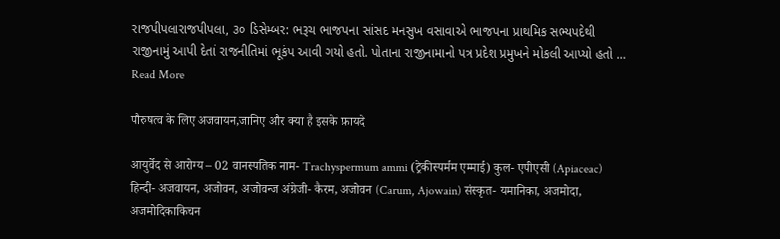રાજપીપલારાજપીપલા, ૩૦ ડિસેમ્બર: ભરૂચ ભાજપના સાંસદ મનસુખ વસાવાએ ભાજપના પ્રાથમિક સભ્યપદેથી રાજીનામું આપી દેતાં રાજનીતિમાં ભૂકંપ આવી ગયો હતો. પોતાના રાજીનામાનો પત્ર પ્રદેશ પ્રમુખને મોકલી આપ્યો હતો … Read More

पौरुषत्व के लिए अजवायन,जानिए और क्या है इसके फ़ायदे

आयुर्वेद से आरोग्य – 02 वानस्पतिक नाम- Trachyspermum ammi (ट्रेकीस्पर्मम एम्माई) कुल- एपीएसी (Apiaceac) हिन्दी- अजवायन, अजोवन, अजोवन्ज अंग्रेजी- कैरम, अजोवन (Carum, Ajowain) संस्कृत- यमानिका, अजमोदा, अजमोदिकाकिचन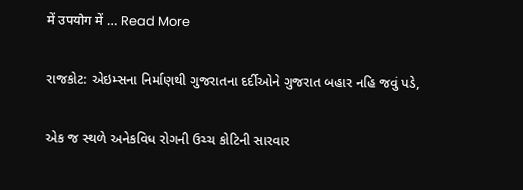में उपयोग में … Read More

રાજકોટ: એઇમ્સના નિર્માણથી ગુજરાતના દર્દીઓને ગુજરાત બહાર નહિ જવું પડે,

એક જ સ્થળે અનેકવિધ રોગની ઉચ્ચ કોટિની સારવાર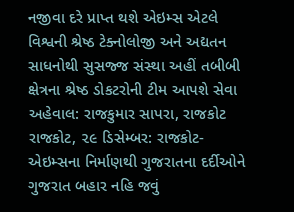નજીવા દરે પ્રાપ્ત થશે એઇમ્સ એટલે વિશ્વની શ્રેષ્ઠ ટેક્નોલોજી અને અદ્યતન સાધનોથી સુસજ્જ સંસ્થા અહીં તબીબી ક્ષેત્રના શ્રેષ્ઠ ડોકટરોની ટીમ આપશે સેવા અહેવાલ: રાજકુમાર સાપરા, રાજકોટ રાજકોટ, ૨૯ ડિસેમ્બર: રાજકોટ-એઇમ્સના નિર્માણથી ગુજરાતના દર્દીઓને ગુજરાત બહાર નહિ જવું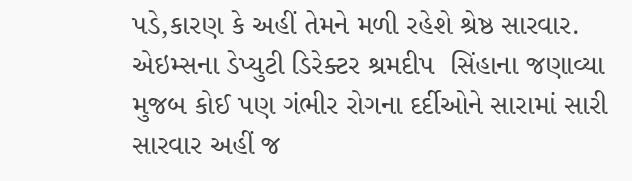પડે,કારણ કે અહીં તેમને મળી રહેશે શ્રેષ્ઠ સારવાર. એઇમ્સના ડેપ્યુટી ડિરેક્ટર શ્રમદીપ  સિંહાના જણાવ્યા મુજબ કોઈ પણ ગંભીર રોગના દર્દીઓને સારામાં સારી સારવાર અહીં જ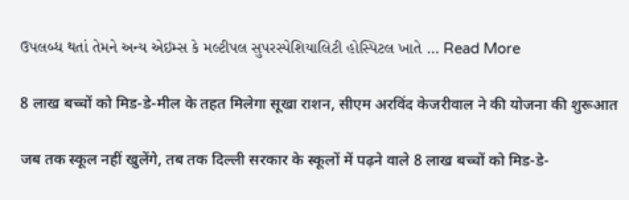ઉપલબ્ધ થતાં તેમને અન્ય એઇમ્સ કે મલ્ટીપલ સુપરસ્પેશિયાલિટી હોસ્પિટલ ખાતે … Read More

8 लाख बच्चों को मिड-डे-मील के तहत मिलेगा सूखा राशन, सीएम अरविंद केजरीवाल ने की योजना की शुरूआत

जब तक स्कूल नहीं खुलेंगे, तब तक दिल्ली सरकार के स्कूलों में पढ़ने वाले 8 लाख बच्चों को मिड-डे-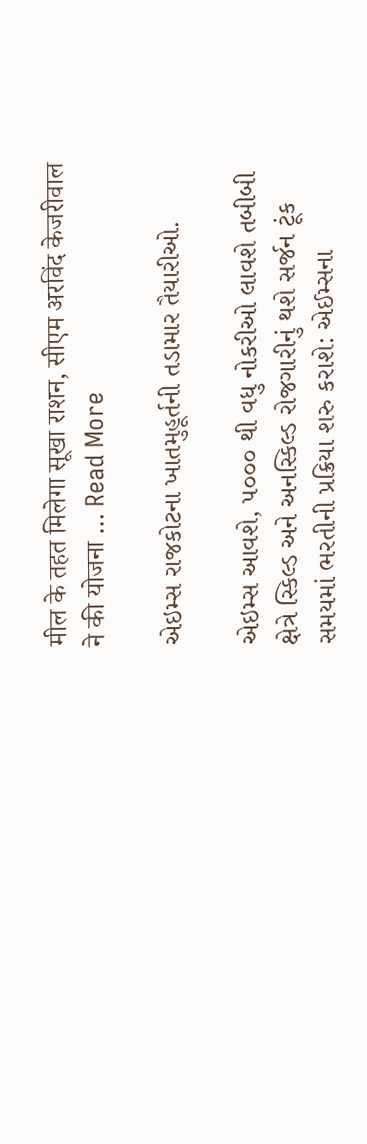मील के तहत मिलेगा सूखा राशन, सीएम अरविंद केजरीवाल ने की योजना … Read More

એઇમ્સ રાજકોટના ખાતમુહૂર્તની તડામાર તૈયારીઓ.

એઇમ્સ આવશે, ૫૦૦૦ થી વધુ નોકરીઓ લાવશે તબીબી ક્ષેત્રે સ્કિલ્ડ અને અનસ્કિલ્ડ રોજગારીનું થશે સર્જન ટૂંક સમયમાં ભરતીની પ્રક્રિયા શરુ કરાશે: એઈમ્સના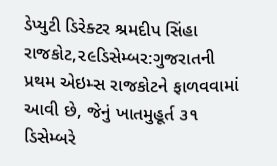ડેપ્યુટી ડિરેક્ટર શ્રમદીપ સિંહા રાજકોટ,૨૯ડિસેમ્બર:ગુજરાતની પ્રથમ એઇમ્સ રાજકોટને ફાળવવામાં આવી છે, જેનું ખાતમુહૂર્ત ૩૧ ડિસેમ્બરે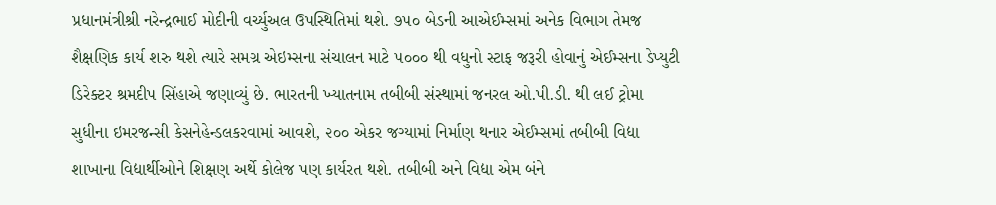પ્રધાનમંત્રીશ્રી નરેન્દ્રભાઈ મોદીની વર્ચ્યુઅલ ઉપસ્થિતિમાં થશે. ૭૫૦ બેડની આએઈમ્સમાં અનેક વિભાગ તેમજ શૈક્ષણિક કાર્ય શરુ થશે ત્યારે સમગ્ર એઇમ્સના સંચાલન માટે ૫૦૦૦ થી વધુનો સ્ટાફ જરૂરી હોવાનું એઈમ્સના ડેપ્યુટી ડિરેક્ટર શ્રમદીપ સિંહાએ જણાવ્યું છે. ભારતની ખ્યાતનામ તબીબી સંસ્થામાં જનરલ ઓ.પી.ડી. થી લઈ ટ્રોમા સુધીના ઇમરજન્સી કેસનેહેન્ડલકરવામાં આવશે, ૨૦૦ એકર જગ્યામાં નિર્માણ થનાર એઈમ્સમાં તબીબી વિદ્યા શાખાના વિદ્યાર્થીઓને શિક્ષણ અર્થે કોલેજ પણ કાર્યરત થશે. તબીબી અને વિદ્યા એમ બંને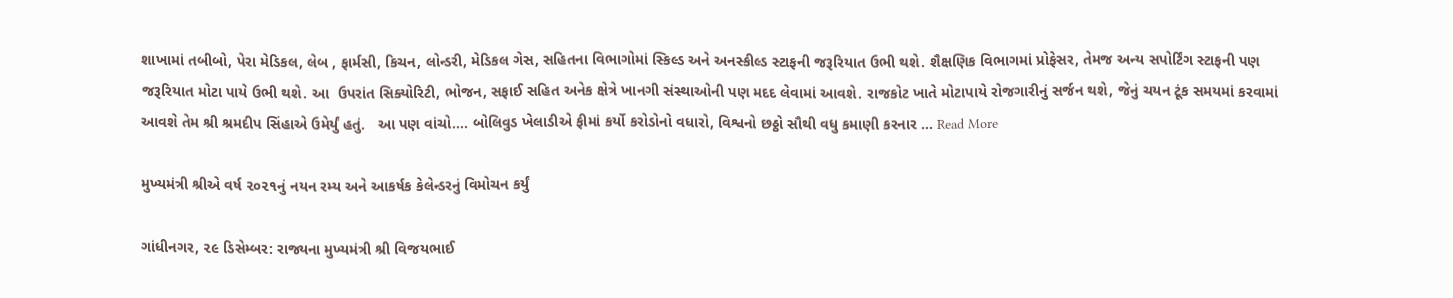શાખામાં તબીબો, પેરા મેડિકલ, લેબ , ફાર્મસી, કિચન, લોન્ડરી, મેડિકલ ગેસ, સહિતના વિભાગોમાં સ્કિલ્ડ અને અનસ્કીલ્ડ સ્ટાફની જરૂરિયાત ઉભી થશે. શૈક્ષણિક વિભાગમાં પ્રોફેસર, તેમજ અન્ય સપોર્ટિંગ સ્ટાફની પણ જરૂરિયાત મોટા પાયે ઉભી થશે. આ  ઉપરાંત સિક્યોરિટી, ભોજન, સફાઈ સહિત અનેક ક્ષેત્રે ખાનગી સંસ્થાઓની પણ મદદ લેવામાં આવશે. રાજકોટ ખાતે મોટાપાયે રોજગારીનું સર્જન થશે, જેનું ચયન ટૂંક સમયમાં કરવામાં આવશે તેમ શ્રી શ્રમદીપ સિંહાએ ઉમેર્યું હતું.   આ પણ વાંચો…. બોલિવુડ ખેલાડીએ ફીમાં કર્યો કરોડોનો વધારો, વિશ્વનો છઠ્ઠો સૌથી વધુ કમાણી કરનાર … Read More

મુખ્યમંત્રી શ્રીએ વર્ષ ૨૦૨૧નું નયન રમ્ય અને આકર્ષક કેલેન્ડરનું વિમોચન કર્યું

ગાંધીનગર, ૨૯ ડિસેમ્બર: રાજ્યના મુખ્યમંત્રી શ્રી વિજયભાઈ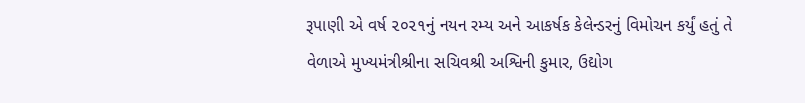રૂપાણી એ વર્ષ ૨૦૨૧નું નયન રમ્ય અને આકર્ષક કેલેન્ડરનું વિમોચન કર્યું હતું તે વેળાએ મુખ્યમંત્રીશ્રીના સચિવશ્રી અશ્વિની કુમાર, ઉદ્યોગ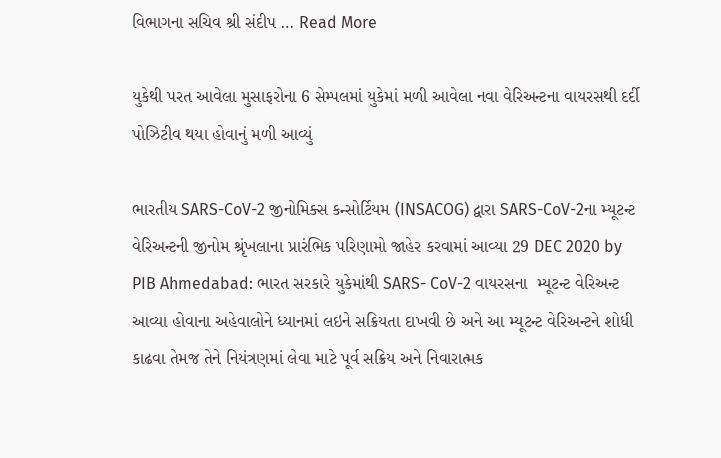વિભાગના સચિવ શ્રી સંદીપ … Read More

યુકેથી પરત આવેલા મુસાફરોના 6 સેમ્પલમાં યુકેમાં મળી આવેલા નવા વેરિઅન્ટના વાયરસથી દર્દી પોઝિટીવ થયા હોવાનું મળી આવ્યું

ભારતીય SARS-CoV-2 જીનોમિક્સ કન્સોર્ટિયમ (INSACOG) દ્વારા SARS-CoV-2ના મ્યૂટન્ટ વેરિઅન્ટની જીનોમ શ્રૃંખલાના પ્રારંભિક પરિણામો જાહેર કરવામાં આવ્યા 29 DEC 2020 by PIB Ahmedabad: ભારત સરકારે યુકેમાંથી SARS- CoV-2 વાયરસના  મ્યૂટન્ટ વેરિઅન્ટ આવ્યા હોવાના અહેવાલોને ધ્યાનમાં લઇને સક્રિયતા દાખવી છે અને આ મ્યૂટન્ટ વેરિઅન્ટને શોધી કાઢવા તેમજ તેને નિયંત્રણમાં લેવા માટે પૂર્વ સક્રિય અને નિવારાત્મક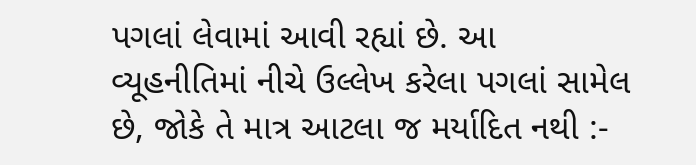પગલાં લેવામાં આવી રહ્યાં છે. આ વ્યૂહનીતિમાં નીચે ઉલ્લેખ કરેલા પગલાં સામેલ છે, જોકે તે માત્ર આટલા જ મર્યાદિત નથી :-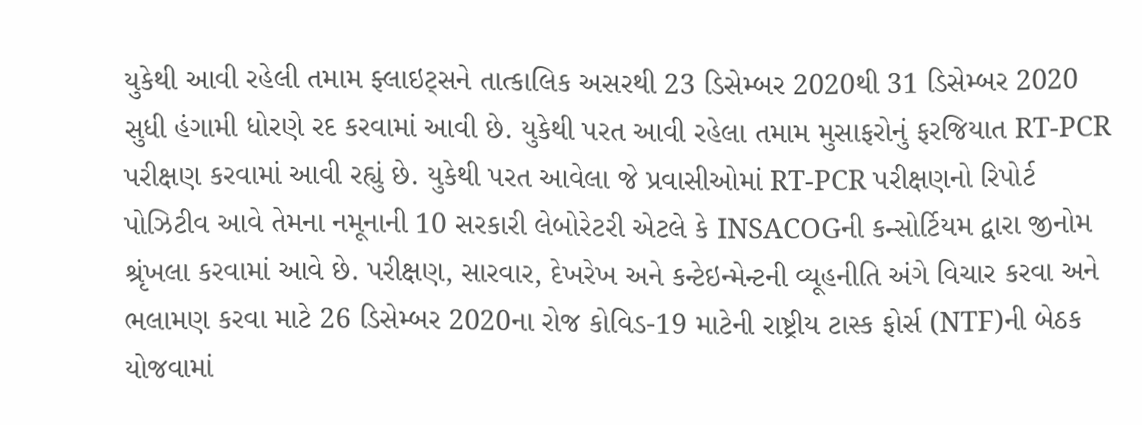યુકેથી આવી રહેલી તમામ ફ્લાઇટ્સને તાત્કાલિક અસરથી 23 ડિસેમ્બર 2020થી 31 ડિસેમ્બર 2020 સુધી હંગામી ધોરણે રદ કરવામાં આવી છે. યુકેથી પરત આવી રહેલા તમામ મુસાફરોનું ફરજિયાત RT-PCR પરીક્ષણ કરવામાં આવી રહ્યું છે. યુકેથી પરત આવેલા જે પ્રવાસીઓમાં RT-PCR પરીક્ષણનો રિપોર્ટ પોઝિટીવ આવે તેમના નમૂનાની 10 સરકારી લેબોરેટરી એટલે કે INSACOGની કન્સોર્ટિયમ દ્વારા જીનોમ શ્રૃંખલા કરવામાં આવે છે. પરીક્ષણ, સારવાર, દેખરેખ અને કન્ટેઇન્મેન્ટની વ્યૂહનીતિ અંગે વિચાર કરવા અને ભલામણ કરવા માટે 26 ડિસેમ્બર 2020ના રોજ કોવિડ-19 માટેની રાષ્ટ્રીય ટાસ્ક ફોર્સ (NTF)ની બેઠક યોજવામાં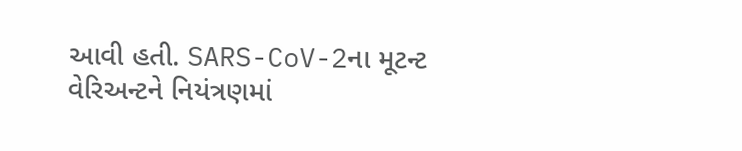આવી હતી. SARS-CoV-2ના મૂટન્ટ વેરિઅન્ટને નિયંત્રણમાં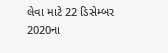લેવા માટે 22 ડિસેમ્બર 2020ના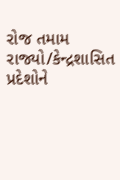રોજ તમામ રાજ્યો/કેન્દ્રશાસિત પ્રદેશોને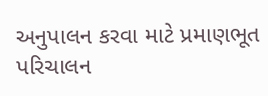અનુપાલન કરવા માટે પ્રમાણભૂત પરિચાલન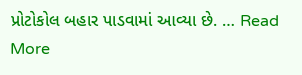પ્રોટોકોલ બહાર પાડવામાં આવ્યા છે. … Read More